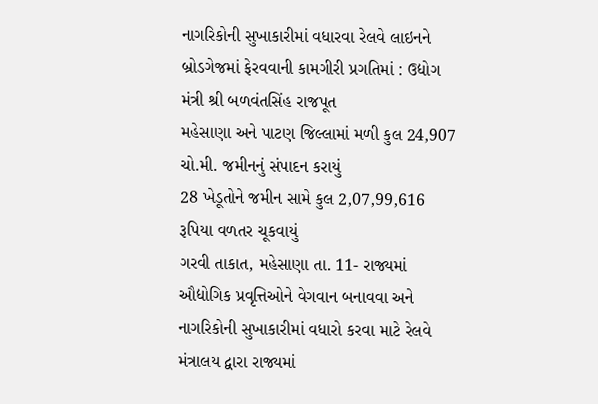નાગરિકોની સુખાકારીમાં વધારવા રેલવે લાઇનને બ્રોડગેજમાં ફેરવવાની કામગીરી પ્રગતિમાં : ઉદ્યોગ મંત્રી શ્રી બળવંતસિંહ રાજપૂત
મહેસાણા અને પાટણ જિલ્લામાં મળી કુલ 24,907 ચો.મી. જમીનનું સંપાદન કરાયું
28 ખેડૂતોને જમીન સામે કુલ 2,07,99,616 રૂપિયા વળતર ચૂકવાયું
ગરવી તાકાત, મહેસાણા તા. 11- રાજ્યમાં ઔદ્યોગિક પ્રવૃત્તિઓને વેગવાન બનાવવા અને નાગરિકોની સુખાકારીમાં વધારો કરવા માટે રેલવે મંત્રાલય દ્વારા રાજ્યમાં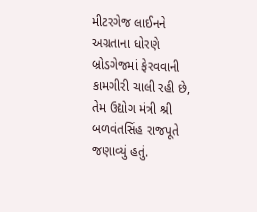મીટરગેજ લાઈનને અગ્રતાના ધોરણે બ્રોડગેજમાં ફેરવવાની કામગીરી ચાલી રહી છે, તેમ ઉદ્યોગ મંત્રી શ્રી બળવંતસિંહ રાજપૂતે જણાવ્યું હતું.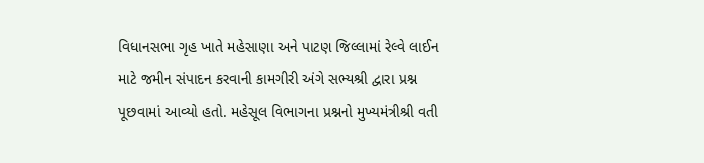વિધાનસભા ગૃહ ખાતે મહેસાણા અને પાટણ જિલ્લામાં રેલ્વે લાઈન માટે જમીન સંપાદન કરવાની કામગીરી અંગે સભ્યશ્રી દ્વારા પ્રશ્ન પૂછવામાં આવ્યો હતો. મહેસૂલ વિભાગના પ્રશ્નનો મુખ્યમંત્રીશ્રી વતી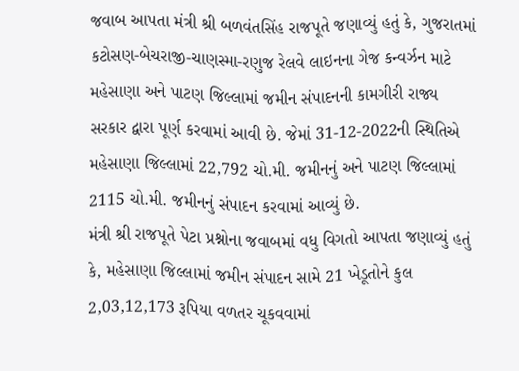જવાબ આપતા મંત્રી શ્રી બળવંતસિંહ રાજપૂતે જણાવ્યું હતું કે, ગુજરાતમાં કટોસણ-બેચરાજી-ચાણસ્મા-રણુજ રેલવે લાઇનના ગેજ કન્વર્ઝન માટે મહેસાણા અને પાટણ જિલ્લામાં જમીન સંપાદનની કામગીરી રાજ્ય સરકાર દ્વારા પૂર્ણ કરવામાં આવી છે. જેમાં 31-12-2022ની સ્થિતિએ મહેસાણા જિલ્લામાં 22,792 ચો.મી. જમીનનું અને પાટણ જિલ્લામાં 2115 ચો.મી. જમીનનું સંપાદન કરવામાં આવ્યું છે.
મંત્રી શ્રી રાજપૂતે પેટા પ્રશ્નોના જવાબમાં વધુ વિગતો આપતા જણાવ્યું હતું કે, મહેસાણા જિલ્લામાં જમીન સંપાદન સામે 21 ખેડૂતોને કુલ 2,03,12,173 રૂપિયા વળતર ચૂકવવામાં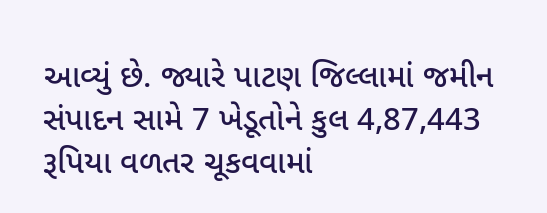આવ્યું છે. જ્યારે પાટણ જિલ્લામાં જમીન સંપાદન સામે 7 ખેડૂતોને કુલ 4,87,443 રૂપિયા વળતર ચૂકવવામાં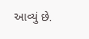આવ્યું છે.